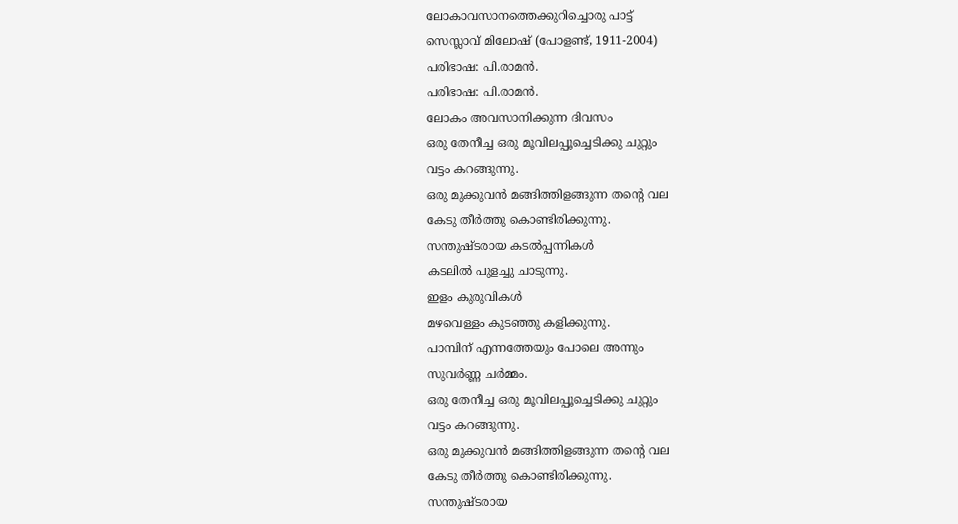ലോകാവസാനത്തെക്കുറിച്ചൊരു പാട്ട്
സെസ്ലാവ് മിലോഷ് (പോളണ്ട്, 1911-2004)
പരിഭാഷ: പി.രാമൻ.
പരിഭാഷ: പി.രാമൻ.
ലോകം അവസാനിക്കുന്ന ദിവസം
ഒരു തേനീച്ച ഒരു മൂവിലപ്പൂച്ചെടിക്കു ചുറ്റും
വട്ടം കറങ്ങുന്നു.
ഒരു മുക്കുവൻ മങ്ങിത്തിളങ്ങുന്ന തന്റെ വല
കേടു തീർത്തു കൊണ്ടിരിക്കുന്നു.
സന്തുഷ്ടരായ കടൽപ്പന്നികൾ
കടലിൽ പുളച്ചു ചാടുന്നു.
ഇളം കുരുവികൾ
മഴവെള്ളം കുടഞ്ഞു കളിക്കുന്നു.
പാമ്പിന് എന്നത്തേയും പോലെ അന്നും
സുവർണ്ണ ചർമ്മം.
ഒരു തേനീച്ച ഒരു മൂവിലപ്പൂച്ചെടിക്കു ചുറ്റും
വട്ടം കറങ്ങുന്നു.
ഒരു മുക്കുവൻ മങ്ങിത്തിളങ്ങുന്ന തന്റെ വല
കേടു തീർത്തു കൊണ്ടിരിക്കുന്നു.
സന്തുഷ്ടരായ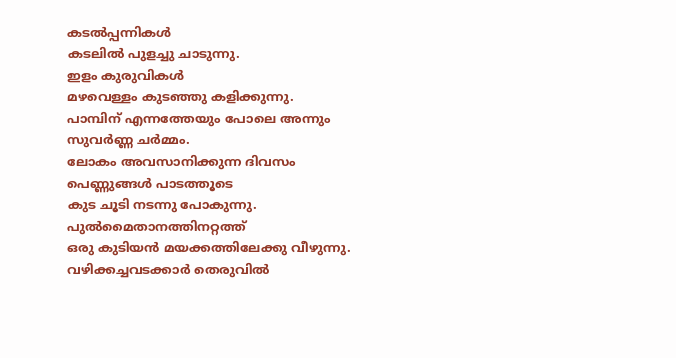കടൽപ്പന്നികൾ
കടലിൽ പുളച്ചു ചാടുന്നു.
ഇളം കുരുവികൾ
മഴവെള്ളം കുടഞ്ഞു കളിക്കുന്നു.
പാമ്പിന് എന്നത്തേയും പോലെ അന്നും
സുവർണ്ണ ചർമ്മം.
ലോകം അവസാനിക്കുന്ന ദിവസം
പെണ്ണുങ്ങൾ പാടത്തൂടെ
കുട ചൂടി നടന്നു പോകുന്നു.
പുൽമൈതാനത്തിനറ്റത്ത്
ഒരു കുടിയൻ മയക്കത്തിലേക്കു വീഴുന്നു.
വഴിക്കച്ചവടക്കാർ തെരുവിൽ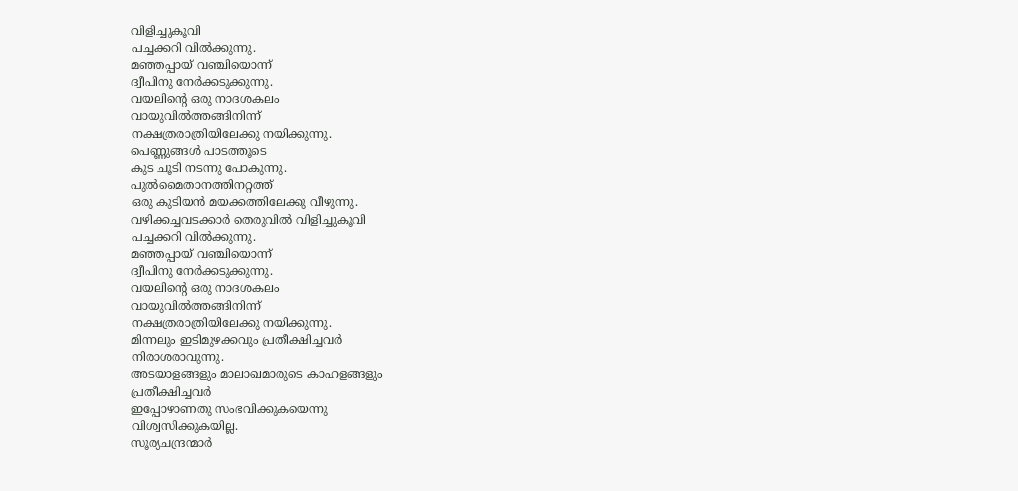വിളിച്ചുകൂവി
പച്ചക്കറി വിൽക്കുന്നു.
മഞ്ഞപ്പായ് വഞ്ചിയൊന്ന്
ദ്വീപിനു നേർക്കടുക്കുന്നു.
വയലിന്റെ ഒരു നാദശകലം
വായുവിൽത്തങ്ങിനിന്ന്
നക്ഷത്രരാത്രിയിലേക്കു നയിക്കുന്നു.
പെണ്ണുങ്ങൾ പാടത്തൂടെ
കുട ചൂടി നടന്നു പോകുന്നു.
പുൽമൈതാനത്തിനറ്റത്ത്
ഒരു കുടിയൻ മയക്കത്തിലേക്കു വീഴുന്നു.
വഴിക്കച്ചവടക്കാർ തെരുവിൽ വിളിച്ചുകൂവി
പച്ചക്കറി വിൽക്കുന്നു.
മഞ്ഞപ്പായ് വഞ്ചിയൊന്ന്
ദ്വീപിനു നേർക്കടുക്കുന്നു.
വയലിന്റെ ഒരു നാദശകലം
വായുവിൽത്തങ്ങിനിന്ന്
നക്ഷത്രരാത്രിയിലേക്കു നയിക്കുന്നു.
മിന്നലും ഇടിമുഴക്കവും പ്രതീക്ഷിച്ചവർ
നിരാശരാവുന്നു.
അടയാളങ്ങളും മാലാഖമാരുടെ കാഹളങ്ങളും
പ്രതീക്ഷിച്ചവർ
ഇപ്പോഴാണതു സംഭവിക്കുകയെന്നു
വിശ്വസിക്കുകയില്ല.
സൂര്യചന്ദ്രന്മാർ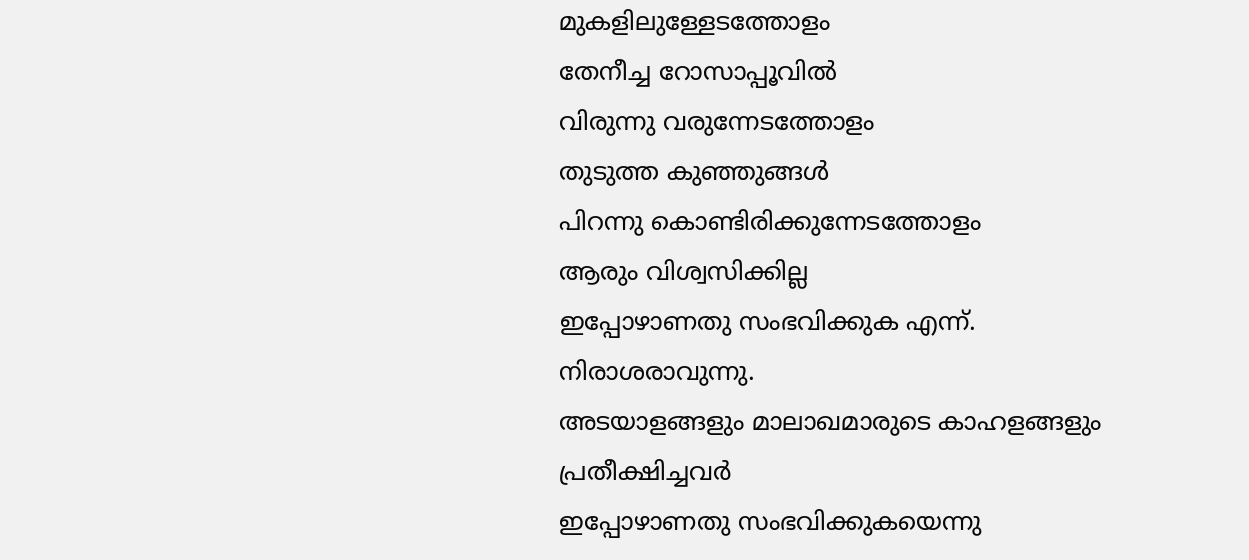മുകളിലുള്ളേടത്തോളം
തേനീച്ച റോസാപ്പൂവിൽ
വിരുന്നു വരുന്നേടത്തോളം
തുടുത്ത കുഞ്ഞുങ്ങൾ
പിറന്നു കൊണ്ടിരിക്കുന്നേടത്തോളം
ആരും വിശ്വസിക്കില്ല
ഇപ്പോഴാണതു സംഭവിക്കുക എന്ന്.
നിരാശരാവുന്നു.
അടയാളങ്ങളും മാലാഖമാരുടെ കാഹളങ്ങളും
പ്രതീക്ഷിച്ചവർ
ഇപ്പോഴാണതു സംഭവിക്കുകയെന്നു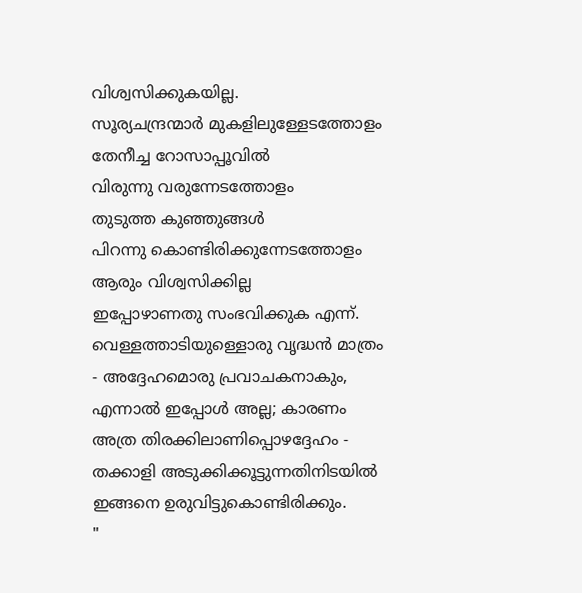വിശ്വസിക്കുകയില്ല.
സൂര്യചന്ദ്രന്മാർ മുകളിലുള്ളേടത്തോളം
തേനീച്ച റോസാപ്പൂവിൽ
വിരുന്നു വരുന്നേടത്തോളം
തുടുത്ത കുഞ്ഞുങ്ങൾ
പിറന്നു കൊണ്ടിരിക്കുന്നേടത്തോളം
ആരും വിശ്വസിക്കില്ല
ഇപ്പോഴാണതു സംഭവിക്കുക എന്ന്.
വെള്ളത്താടിയുള്ളൊരു വൃദ്ധൻ മാത്രം
- അദ്ദേഹമൊരു പ്രവാചകനാകും,
എന്നാൽ ഇപ്പോൾ അല്ല; കാരണം
അത്ര തിരക്കിലാണിപ്പൊഴദ്ദേഹം -
തക്കാളി അടുക്കിക്കൂട്ടുന്നതിനിടയിൽ
ഇങ്ങനെ ഉരുവിട്ടുകൊണ്ടിരിക്കും.
"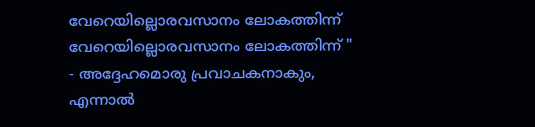വേറെയില്ലൊരവസാനം ലോകത്തിന്ന്
വേറെയില്ലൊരവസാനം ലോകത്തിന്ന് "
- അദ്ദേഹമൊരു പ്രവാചകനാകും,
എന്നാൽ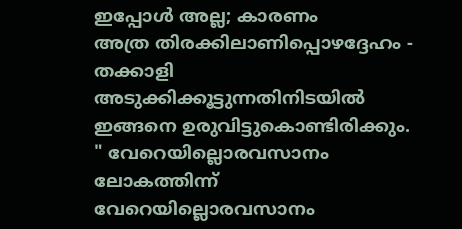ഇപ്പോൾ അല്ല; കാരണം
അത്ര തിരക്കിലാണിപ്പൊഴദ്ദേഹം -
തക്കാളി അടുക്കിക്കൂട്ടുന്നതിനിടയിൽ
ഇങ്ങനെ ഉരുവിട്ടുകൊണ്ടിരിക്കും.
" വേറെയില്ലൊരവസാനം ലോകത്തിന്ന്
വേറെയില്ലൊരവസാനം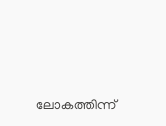ലോകത്തിന്ന്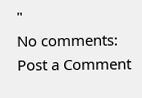"
No comments:
Post a Comment